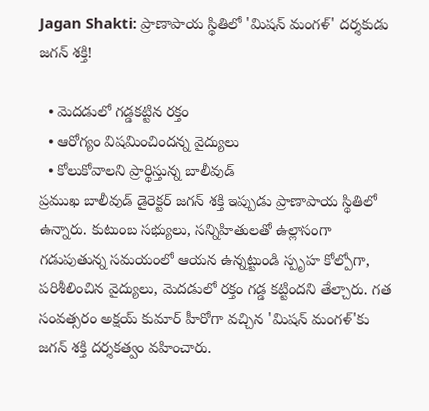Jagan Shakti: ప్రాణాపాయ స్థితిలో 'మిషన్ మంగళ్' దర్శకుడు జగన్ శక్తి!

  • మెదడులో గడ్డకట్టిన రక్తం
  • ఆరోగ్యం విషమించిందన్న వైద్యులు
  • కోలుకోవాలని ప్రార్థిస్తున్న బాలీవుడ్
ప్రముఖ బాలీవుడ్ డైరెక్టర్ జగన్ శక్తి ఇప్పుడు ప్రాణాపాయ స్థితిలో ఉన్నారు. కుటుంబ సభ్యులు, సన్నిహితులతో ఉల్లాసంగా గడుపుతున్న సమయంలో ఆయన ఉన్నట్టుండి స్పృహ కోల్పోగా, పరిశీలించిన వైద్యులు, మెదడులో రక్తం గడ్డ కట్టిందని తేల్చారు. గత సంవత్సరం అక్షయ్ కుమార్ హీరోగా వచ్చిన 'మిషన్ మంగళ్'కు జగన్ శక్తి దర్శకత్వం వహించారు.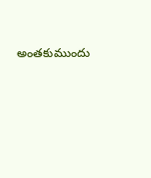అంతకుముందు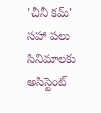'చీనీ కమ్' సహా పలు సినిమాలకు అసిస్టెంట్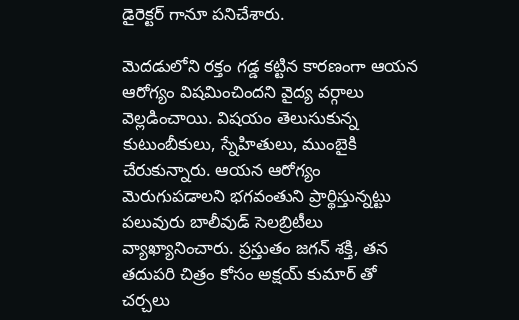డైరెక్టర్ గానూ పనిచేశారు.

మెదడులోని రక్తం గడ్డ కట్టిన కారణంగా ఆయన ఆరోగ్యం విషమించిందని వైద్య వర్గాలు వెల్లడించాయి. విషయం తెలుసుకున్న కుటుంబీకులు, స్నేహితులు, ముంబైకి చేరుకున్నారు. ఆయన ఆరోగ్యం మెరుగుపడాలని భగవంతుని ప్రార్థిస్తున్నట్టు పలువురు బాలీవుడ్ సెలబ్రిటీలు వ్యాఖ్యానించారు. ప్రస్తుతం జగన్ శక్తి, తన తదుపరి చిత్రం కోసం అక్షయ్ కుమార్ తో చర్చలు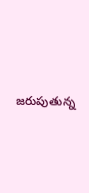జరుపుతున్న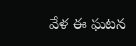వేళ ఈ ఘటన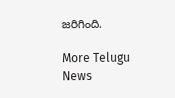జరిగింది.

More Telugu News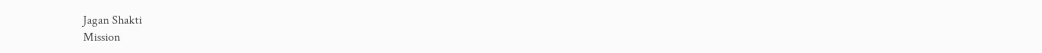Jagan Shakti
Mission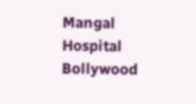Mangal
Hospital
Bollywood